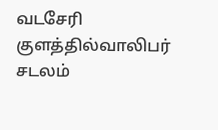வடசேரி குளத்தில்வாலிபர் சடலம்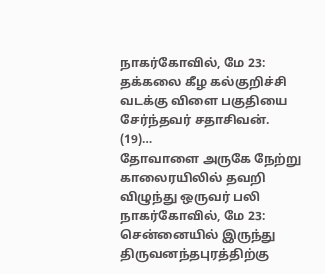நாகர்கோவில், மே 23: தக்கலை கீழ கல்குறிச்சி வடக்கு விளை பகுதியை சேர்ந்தவர் சதாசிவன். (19)…
தோவாளை அருகே நேற்று காலைரயிலில் தவறி விழுந்து ஒருவர் பலி
நாகர்கோவில், மே 23: சென்னையில் இருந்து திருவனந்தபுரத்திற்கு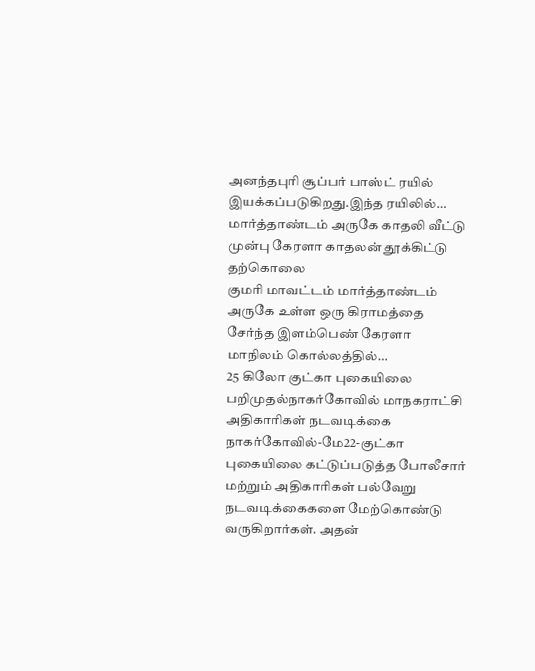அனந்தபுரி சூப்பர் பாஸ்ட் ரயில் இயக்கப்படுகிறது.இந்த ரயிலில்…
மார்த்தாண்டம் அருகே காதலி வீட்டு முன்பு கேரளா காதலன் தூக்கிட்டு தற்கொலை
குமரி மாவட்டம் மார்த்தாண்டம் அருகே உள்ள ஒரு கிராமத்தை சேர்ந்த இளம்பெண் கேரளா மாநிலம் கொல்லத்தில்…
25 கிலோ குட்கா புகையிலை பறிமுதல்நாகர்கோவில் மாநகராட்சி அதிகாரிகள் நடவடிக்கை
நாகர்கோவில்-மே22-குட்கா புகையிலை கட்டுப்படுத்த போலீசார் மற்றும் அதிகாரிகள் பல்வேறு நடவடிக்கைகளை மேற்கொண்டு வருகிறார்கள். அதன்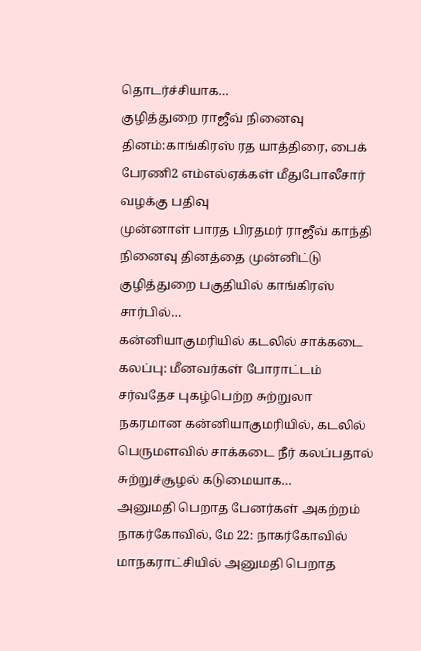தொடர்ச்சியாக…
குழித்துறை ராஜீவ் நினைவு தினம்:காங்கிரஸ் ரத யாத்திரை, பைக் பேரணி2 எம்எல்ஏக்கள் மீதுபோலீசார் வழக்கு பதிவு
முன்னாள் பாரத பிரதமர் ராஜீவ் காந்தி நினைவு தினத்தை முன்னிட்டு குழித்துறை பகுதியில் காங்கிரஸ் சார்பில்…
கன்னியாகுமரியில் கடலில் சாக்கடை கலப்பு: மீனவர்கள் போராட்டம்
சர்வதேச புகழ்பெற்ற சுற்றுலா நகரமான கன்னியாகுமரியில், கடலில் பெருமளவில் சாக்கடை நீர் கலப்பதால் சுற்றுச்சூழல் கடுமையாக…
அனுமதி பெறாத பேனர்கள் அகற்றம்
நாகர்கோவில், மே 22: நாகர்கோவில் மாநகராட்சியில் அனுமதி பெறாத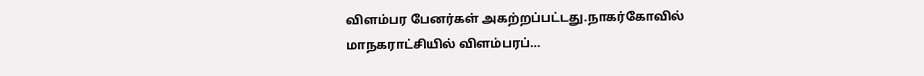விளம்பர பேனர்கள் அகற்றப்பட்டது.நாகர்கோவில் மாநகராட்சியில் விளம்பரப்…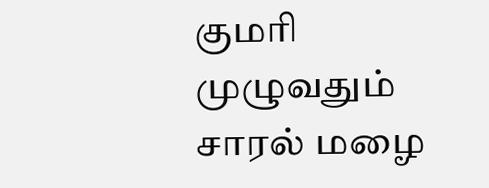குமரி முழுவதும் சாரல் மழை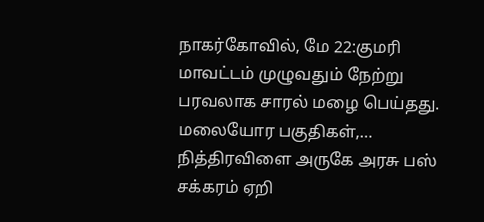நாகர்கோவில், மே 22:குமரி மாவட்டம் முழுவதும் நேற்று பரவலாக சாரல் மழை பெய்தது. மலையோர பகுதிகள்,…
நித்திரவிளை அருகே அரசு பஸ் சக்கரம் ஏறி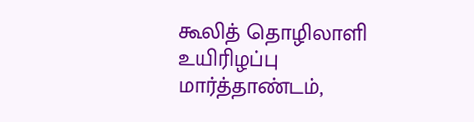கூலித் தொழிலாளி உயிரிழப்பு
மார்த்தாண்டம்,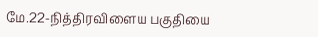மே.22-நித்திரவிளைய பகுதியை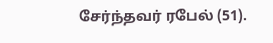சேர்ந்தவர் ரபேல் (51).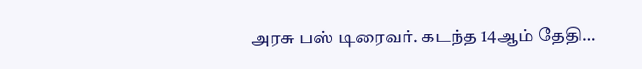அரசு பஸ் டிரைவர். கடந்த 14ஆம் தேதி…